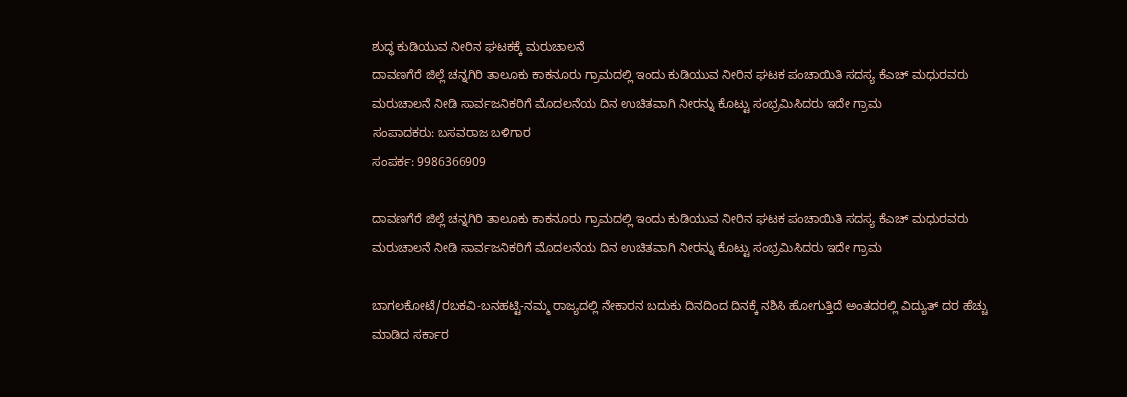ಶುದ್ಧ ಕುಡಿಯುವ ನೀರಿನ ಘಟಕಕ್ಕೆ ಮರುಚಾಲನೆ
ದಾವಣಗೆರೆ ಜಿಲ್ಲೆ ಚನ್ನಗಿರಿ ತಾಲೂಕು ಕಾಕನೂರು ಗ್ರಾಮದಲ್ಲಿ ಇಂದು ಕುಡಿಯುವ ನೀರಿನ ಘಟಕ ಪಂಚಾಯಿತಿ ಸದಸ್ಯ ಕೆಎಚ್ ಮಧುರವರು ಮರುಚಾಲನೆ ನೀಡಿ ಸಾರ್ವಜನಿಕರಿಗೆ ಮೊದಲನೆಯ ದಿನ ಉಚಿತವಾಗಿ ನೀರನ್ನು ಕೊಟ್ಟು ಸಂಭ್ರಮಿಸಿದರು ಇದೇ ಗ್ರಾಮ
ಸಂಪಾದಕರು: ಬಸವರಾಜ ಬಳಿಗಾರ
ಸಂಪರ್ಕ: 9986366909

ದಾವಣಗೆರೆ ಜಿಲ್ಲೆ ಚನ್ನಗಿರಿ ತಾಲೂಕು ಕಾಕನೂರು ಗ್ರಾಮದಲ್ಲಿ ಇಂದು ಕುಡಿಯುವ ನೀರಿನ ಘಟಕ ಪಂಚಾಯಿತಿ ಸದಸ್ಯ ಕೆಎಚ್ ಮಧುರವರು ಮರುಚಾಲನೆ ನೀಡಿ ಸಾರ್ವಜನಿಕರಿಗೆ ಮೊದಲನೆಯ ದಿನ ಉಚಿತವಾಗಿ ನೀರನ್ನು ಕೊಟ್ಟು ಸಂಭ್ರಮಿಸಿದರು ಇದೇ ಗ್ರಾಮ

ಬಾಗಲಕೋಟೆ/ರಬಕವಿ-ಬನಹಟ್ಟಿ-ನಮ್ಮ ರಾಜ್ಯದಲ್ಲಿ ನೇಕಾರನ ಬದುಕು ದಿನದಿಂದ ದಿನಕ್ಕೆ ನಶಿಸಿ ಹೋಗುತ್ತಿದೆ ಅಂತದರಲ್ಲಿ ವಿದ್ಯುತ್ ದರ ಹೆಚ್ಚು ಮಾಡಿದ ಸರ್ಕಾರ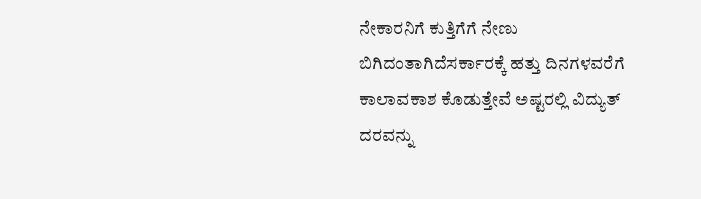ನೇಕಾರನಿಗೆ ಕುತ್ತಿಗೆಗೆ ನೇಣು ಬಿಗಿದಂತಾಗಿದೆಸರ್ಕಾರಕ್ಕೆ ಹತ್ತು ದಿನಗಳವರೆಗೆ ಕಾಲಾವಕಾಶ ಕೊಡುತ್ತೇವೆ ಅಷ್ಟರಲ್ಲಿ ವಿದ್ಯುತ್ ದರವನ್ನು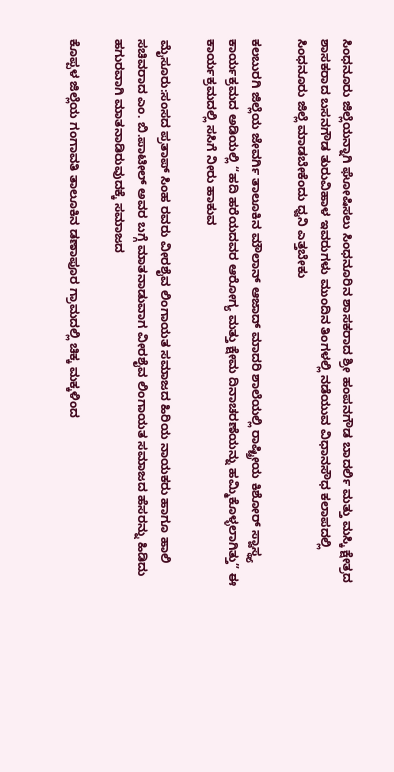ಸಿಂಧನೂರು ಜಿಲ್ಲೆಯನ್ನಾಗಿ ಘೋಷಿಸಲು ಸಿಂಧನೂರಿನ ಶಾಸಕರಾದ ಶ್ರೀ ಹಂಪನಗೌಡ ಬಾದರ್ಲಿ ಮತ್ತು ಮಸ್ಕಿ ಕ್ಷೇತ್ರದ ಶಾಸಕರಾದ ಬಸನಗೌಡ ತುರುವಿಹಾಳ ಇವರುಗಳು ಮುಂದಿನ ತಿಂಗಳಲ್ಲಿ ನಡೆಯುವ ವಿಧಾನಸೌಧ ಕಲಾಪದಲ್ಲಿ ಸಿಂಧನೂರು ಜಿಲ್ಲೆ ಮಾಡಬೇಕೆಂದು ಧ್ವನಿ ಎತ್ತಬೇಕು

ಕಲಬುರಗಿ ಜಿಲ್ಲೆಯ ಜೇವರ್ಗಿ ತಾಲೂಕಿನ ಮೌಲಾನ್ ಆಜಾದ್ ಮಾದರಿ ಶಾಲೆಯಲ್ಲಿ ರಾಷ್ಟ್ರೀಯ ಕಿಶೋರ್ ಸ್ವಾಸ್ಥ್ಯ ಕಾರ್ಯಕ್ರಮದ ಅಡಿಯಲ್ಲಿ “ಹದಿ ಹರೆಯದವರ ಆರೋಗ್ಯ ಮತ್ತು ಕ್ಷೇಮ ದಿನಾಚರಣೆಯನ್ನು ಹಮ್ಮಿಕೊಳ್ಳಲಾಗಿತ್ತು” ಈ ಕಾರ್ಯಕ್ರಮದಲ್ಲಿ ಸಸಿಗೆ ನೀರು ಹಾಕುವ

ಮೈಸೂರು:ಸಂಸದ ಪ್ರತಾಪ್ ಸಿಂಹ ರವರು ವೀರಶೈವ ಲಿಂಗಾಯತ ಸಮಾಜದ ಹಿರಿಯ ನಾಯಕರು ಹಾಗೂ ಹಾಲಿ ಸಚಿವರಾದ ಎಂ. ಬಿ.ಪಾಟೀಲ್ ಅವರ ಬಗ್ಗೆ ಮಾತನಾಡುವಾಗ ವೀರಶೈವ ಲಿಂಗಾಯತ ಸಮಾಜದ ಹೆಸರನ್ನು ಹಿಡಿದು ಹಗುರವಾಗಿ ಮಾತನಾಡಿರುವುದಕ್ಕೆ ಸಮಾಜದ

ಕೊಪ್ಪಳ ಜಿಲ್ಲೆಯ ಗಂಗಾವತಿ ತಾಲೂಕಿನ ಡಣಾಪೂರ ಗ್ರಾಮದಲ್ಲಿ ಚಿಕ್ಕ ಮಕ್ಕಳಿಂದ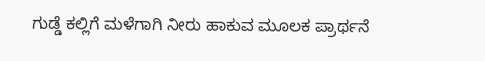ಗುಡ್ಡೆ ಕಲ್ಲಿಗೆ ಮಳೆಗಾಗಿ ನೀರು ಹಾಕುವ ಮೂಲಕ ಪ್ರಾರ್ಥನೆ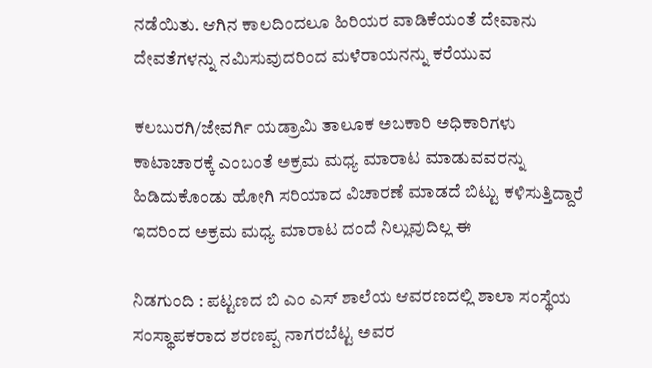ನಡೆಯಿತು. ಆಗಿನ ಕಾಲದಿಂದಲೂ ಹಿರಿಯರ ವಾಡಿಕೆಯಂತೆ ದೇವಾನು ದೇವತೆಗಳನ್ನು ನಮಿಸುವುದರಿಂದ ಮಳೆರಾಯನನ್ನು ಕರೆಯುವ

ಕಲಬುರಗಿ/ಜೇವರ್ಗಿ ಯಡ್ರಾಮಿ ತಾಲೂಕ ಅಬಕಾರಿ ಅಧಿಕಾರಿಗಳು ಕಾಟಾಚಾರಕ್ಕೆ ಎಂಬಂತೆ ಅಕ್ರಮ ಮಧ್ಯ ಮಾರಾಟ ಮಾಡುವವರನ್ನು ಹಿಡಿದುಕೊಂಡು ಹೋಗಿ ಸರಿಯಾದ ವಿಚಾರಣೆ ಮಾಡದೆ ಬಿಟ್ಟು ಕಳಿಸುತ್ತಿದ್ದಾರೆ ಇದರಿಂದ ಅಕ್ರಮ ಮಧ್ಯ ಮಾರಾಟ ದಂದೆ ನಿಲ್ಲುವುದಿಲ್ಲ ಈ

ನಿಡಗುಂದಿ : ಪಟ್ಟಣದ ಬಿ ಎಂ ಎಸ್ ಶಾಲೆಯ ಆವರಣದಲ್ಲಿ ಶಾಲಾ ಸಂಸ್ಥೆಯ ಸಂಸ್ಥಾಪಕರಾದ ಶರಣಪ್ಪ ನಾಗರಬೆಟ್ಟ ಅವರ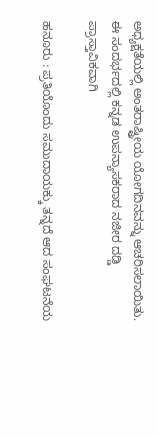ಅಧ್ಯಕ್ಷತೆಯಲ್ಲಿ ಅಂತರಾಷ್ಟ್ರೀಯ ಯೋಗದಿನವನ್ನು ಆಚರಿಸಲಾಯಿತು. ಈ ಸಂದರ್ಭದಲ್ಲಿ ಕನ್ನಡ ಉಪನ್ಯಾಸಕರಾದ ನಜೀರ ದಡ್ಡಿ ಪ್ರಾಸ್ತಾವಿಕವಾಗಿ

ಹನೂರು : ಪ್ರತಿಯೊಂದು ಸಮುದಾಯಕ್ಕು ತನ್ನದೆ ಆದ ಸಂಘಟನೆಯ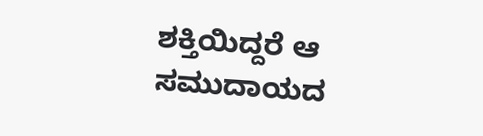ಶಕ್ತಿಯಿದ್ದರೆ ಆ ಸಮುದಾಯದ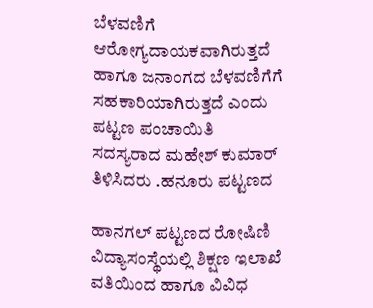ಬೆಳವಣಿಗೆ ಆರೋಗ್ಯದಾಯಕವಾಗಿರುತ್ತದೆ ಹಾಗೂ ಜನಾಂಗದ ಬೆಳವಣಿಗೆಗೆ ಸಹಕಾರಿಯಾಗಿರುತ್ತದೆ ಎಂದು ಪಟ್ಟಣ ಪಂಚಾಯಿತಿ ಸದಸ್ಯರಾದ ಮಹೇಶ್ ಕುಮಾರ್ ತಿಳಿಸಿದರು .ಹನೂರು ಪಟ್ಟಣದ

ಹಾನಗಲ್ ಪಟ್ಟಣದ ರೋಷಿಣಿ ವಿದ್ಯಾಸಂಸ್ಥೆಯಲ್ಲಿ ಶಿಕ್ಷಣ ಇಲಾಖೆ ವತಿಯಿಂದ ಹಾಗೂ ವಿವಿಧ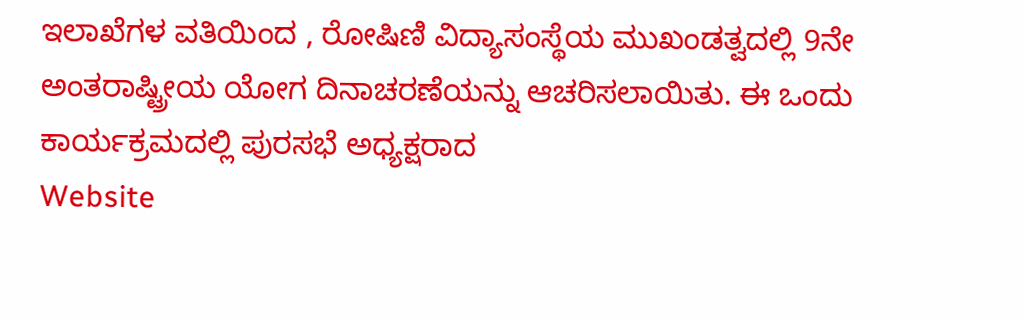ಇಲಾಖೆಗಳ ವತಿಯಿಂದ , ರೋಷಿಣಿ ವಿದ್ಯಾಸಂಸ್ಥೆಯ ಮುಖಂಡತ್ವದಲ್ಲಿ 9ನೇ ಅಂತರಾಷ್ಟ್ರೀಯ ಯೋಗ ದಿನಾಚರಣೆಯನ್ನು ಆಚರಿಸಲಾಯಿತು. ಈ ಒಂದು ಕಾರ್ಯಕ್ರಮದಲ್ಲಿ ಪುರಸಭೆ ಅಧ್ಯಕ್ಷರಾದ
Website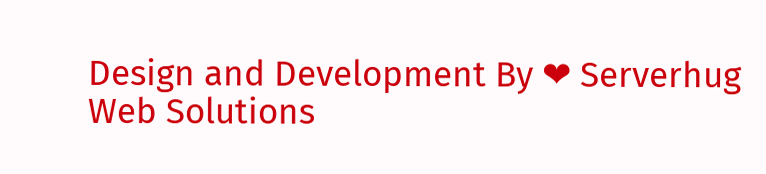Design and Development By ❤ Serverhug Web Solutions